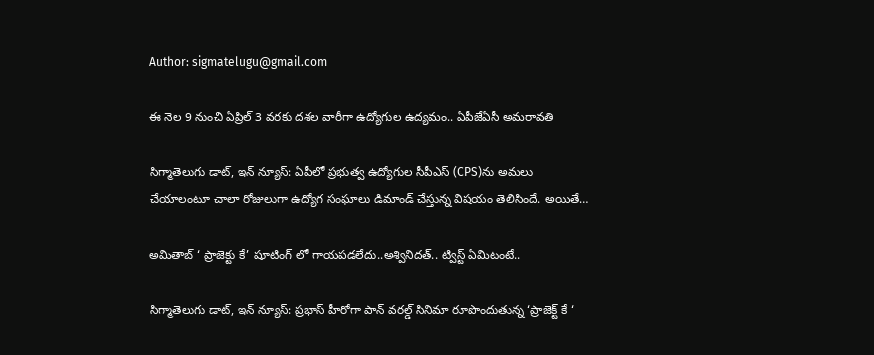Author: sigmatelugu@gmail.com

ఈ నెల 9 నుంచి ఏప్రిల్ 3 వరకు దశల వారీగా ఉద్యోగుల ఉద్యమం.. ఏపీజేఏసీ అమరావతి

సిగ్మాతెలుగు డాట్, ఇన్ న్యూస్: ఏపీలో ప్రభుత్వ ఉద్యోగుల సీపీఎస్‌ (CPS)ను అమలు చేయాలంటూ చాలా రోజులుగా ఉద్యోగ సంఘాలు డిమాండ్ చేస్తున్న విషయం తెలిసిందే. అయితే…

అమితాబ్ ‘ ప్రాజెక్టు కే’ షూటింగ్ లో గాయపడలేదు..అశ్వినిదత్.. ట్విస్ట్ ఏమిటంటే..

సిగ్మాతెలుగు డాట్, ఇన్ న్యూస్: ప్రభాస్ హీరోగా పాన్ వరల్డ్ సినిమా రూపొందుతున్న ‘ప్రాజెక్ట్ కే ‘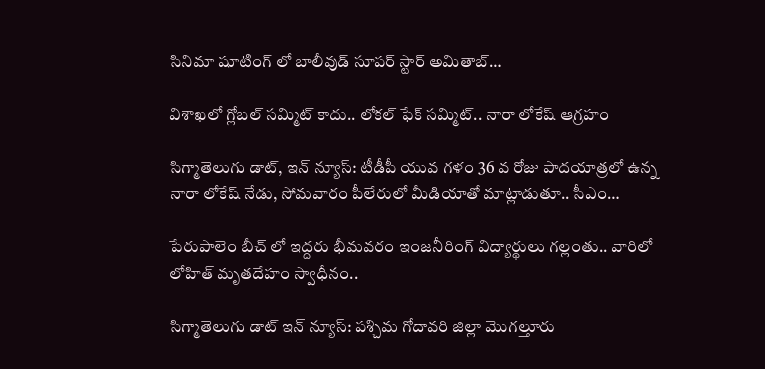సినిమా షూటింగ్ లో బాలీవుడ్ సూపర్ స్టార్ అమితాబ్…

విశాఖలో గ్లోబల్‌ సమ్మిట్‌ కాదు.. లోకల్‌ ఫేక్‌ సమ్మిట్‌.. నారా లోకేష్ ఆగ్రహం

సిగ్మాతెలుగు డాట్, ఇన్ న్యూస్: టీడీపీ యువ గళం 36 వ రోజు పాదయాత్రలో ఉన్న నారా లోకేష్ నేడు, సోమవారం పీలేరులో మీడియాతో మాట్లాడుతూ.. సీఎం…

పేరుపాలెం బీచ్ లో ఇద్దరు భీమవరం ఇంజనీరింగ్ విద్యార్థులు గల్లంతు.. వారిలో లోహిత్ మృతదేహం స్వాధీనం..

సిగ్మాతెలుగు డాట్ ఇన్ న్యూస్: పశ్చిమ గోదావరి జిల్లా మొగల్తూరు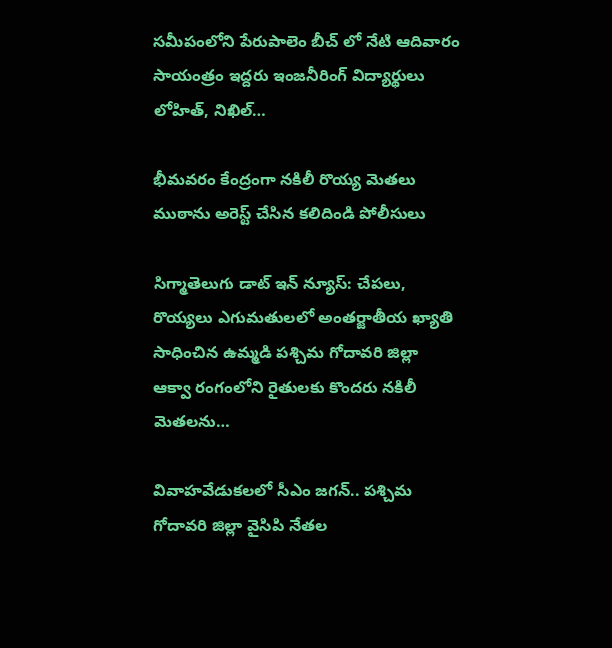సమీపంలోని పేరుపాలెం బీచ్ లో నేటి ఆదివారం సాయంత్రం ఇద్దరు ఇంజనీరింగ్ విద్యార్థులు లోహిత్, నిఖిల్…

భీమవరం కేంద్రంగా నకిలీ రొయ్య మెతలు ముఠాను అరెస్ట్ చేసిన కలిదిండి పోలీసులు

సిగ్మాతెలుగు డాట్ ఇన్ న్యూస్: చేపలు, రొయ్యలు ఎగుమతులలో అంతర్జాతీయ ఖ్యాతి సాధించిన ఉమ్మడి పశ్చిమ గోదావరి జిల్లా ఆక్వా రంగంలోని రైతులకు కొందరు నకిలీ మెతలను…

వివాహవేడుకలలో సీఎం జగన్.. పశ్చిమ గోదావరి జిల్లా వైసిపి నేతల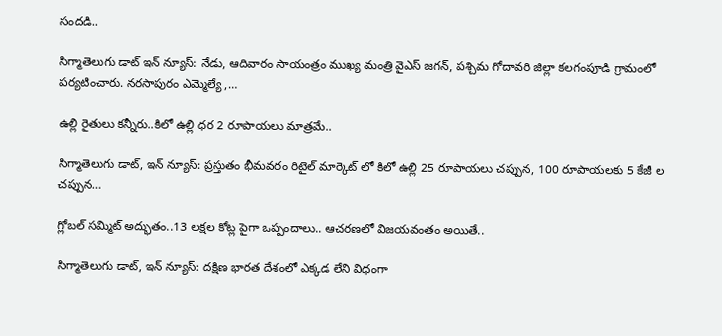సందడి..

సిగ్మాతెలుగు డాట్ ఇన్ న్యూస్: నేడు, ఆదివారం సాయంత్రం ముఖ్య మంత్రి వైఎస్ జగన్, పశ్చిమ గోదావరి జిల్లా కలగంపూడి గ్రామంలో పర్యటించారు. నరసాపురం ఎమ్మెల్యే ,…

ఉల్లి రైతులు కన్నీరు..కిలో ఉల్లి ధర 2 రూపాయలు మాత్రమే..

సిగ్మాతెలుగు డాట్, ఇన్ న్యూస్: ప్రస్తుతం భీమవరం రిటైల్ మార్కెట్ లో కిలో ఉల్లి 25 రూపాయలు చప్పున, 100 రూపాయలకు 5 కేజీ ల చప్పున…

గ్లోబల్ సమ్మిట్ అద్భుతం..13 లక్షల కోట్ల పైగా ఒప్పందాలు.. ఆచరణలో విజయవంతం అయితే..

సిగ్మాతెలుగు డాట్, ఇన్ న్యూస్: దక్షిణ భారత దేశంలో ఎక్కడ లేని విధంగా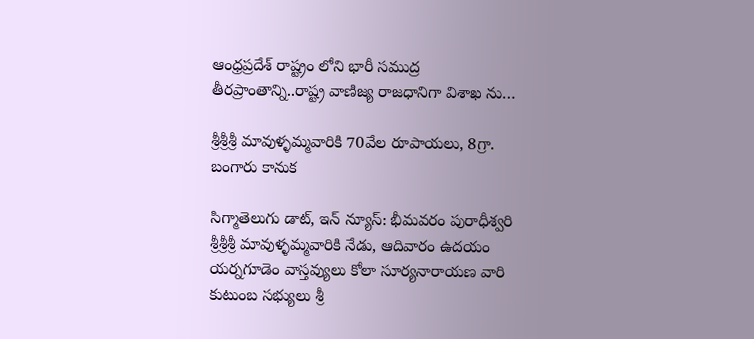ఆంధ్రప్రదేశ్ రాష్ట్రం లోని భారీ సముద్ర తీరప్రాంతాన్ని..రాష్ట్ర వాణిజ్య రాజధానిగా విశాఖ ను…

శ్రీశ్రీశ్రీ మావుళ్ళమ్మవారికి 70వేల రూపాయలు, 8గ్రా. బంగారు కానుక

సిగ్మాతెలుగు డాట్, ఇన్ న్యూస్: భీమవరం పురాధీశ్వరి శ్రీశ్రీశ్రీ మావుళ్ళమ్మవారికి నేడు, ఆదివారం ఉదయం యర్నగూడెం వాస్తవ్యులు కోలా సూర్యనారాయణ వారి కుటుంబ సభ్యులు శ్రీ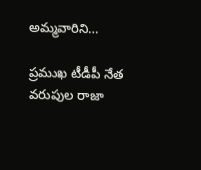అమ్మవారిని…

ప్రముఖ టీడీపీ నేత వరుపుల రాజా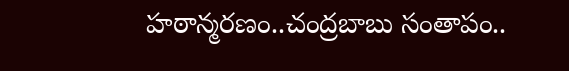హఠాన్మరణం..చంద్రబాబు సంతాపం..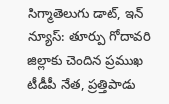సిగ్మాతెలుగు డాట్, ఇన్ న్యూస్: తూర్పు గోదావరి జిల్లాకు చెందిన ప్రముఖ టీడీపీ నేత, ప్రత్తిపాడు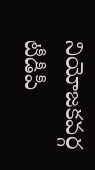నియోజకవర్గ టీడీపీ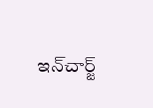ఇన్‍చార్జ్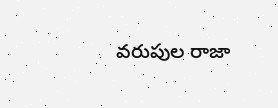వరుపుల రాజా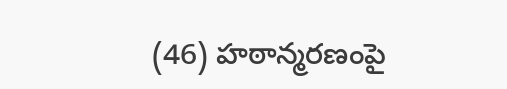(46) హఠాన్మరణంపై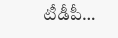టీడీపీ…